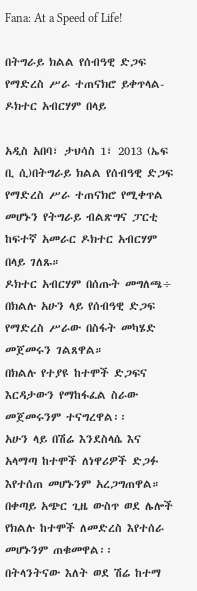Fana: At a Speed of Life!

በትግራይ ክልል የሰብዓዊ ድጋፍ የማድረስ ሥራ ተጠናክሮ ይቀጥላል- ዶክተር አብርሃም በላይ

አዲስ አበባ፣ ታህሳስ 1፣ 2013 (ኤፍ ቢ ሲ)በትግራይ ክልል የሰብዓዊ ድጋፍ የማድረስ ሥራ ተጠናክሮ የሚቀጥል መሆኑን የትግራይ ብልጽግና ፓርቲ ከፍተኛ አመራር ዶክተር አብርሃም በላይ ገለጹ።
ዶክተር አብርሃም በሰጡት መግለጫ÷ በክልሉ አሁን ላይ የሰብዓዊ ድጋፍ የማድረስ ሥራው በስፋት መካሄድ መጀመሩን ገልጸዋል።
በክልሉ የተያዩ ከተሞች ድጋፍና እርዳታውን የማከፋፈል ስራው መጀመሩንም ተናግረዋል፡፡
አሁን ላይ በሽሬ እንደስላሴ እና አላማጣ ከተሞች ለነዋሪዎች ድጋፉ እየተሰጠ መሆኑንም አረጋግጠዋል።
በቀጣይ አጭር ጊዜ ውስጥ ወደ ሌሎች የክልሉ ከተሞች ለመድረስ እየተሰራ መሆኑንም ጠቁመዋል፡፡
በትላንትናው እለት ወደ ሽሬ ከተማ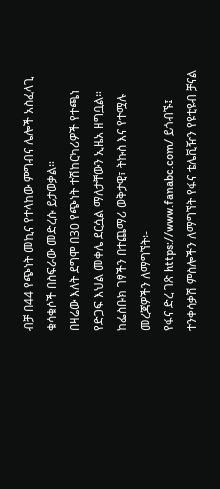ብቻ በ44 የጭነት መኪና የተላከው ምግብና ሌሎች አስፈላጊ ቁሳቁሶች በስፍራው መድረሱ ይታወቃል።
በዛሬው እለት ደግሞ በ30 የጭነት ተሽከርካሪዎች የተጫነ የድጋፍ እህል መቀሌ ደርሷል ማለታቸውን ኢዜአ ዘግቧል።
ከፌስቡክ ገፃችን በተጨማሪ ወቅታዊ፣ ትኩስ እና የተሟሉ መረጃዎችን ለማግኘት፡-
የፋና ድረ ገጽ https://www.fanabc.com/ ይጎብኙ፤
ተንቀሳቃሽ ምስሎችን ለማግኘት የፋና ቴሌቪዥን የዩቲዩብ ቻናል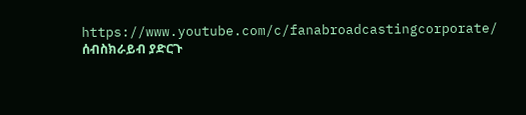https://www.youtube.com/c/fanabroadcastingcorporate/ ሰብስክራይብ ያድርጉ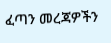ፈጣን መረጃዎችን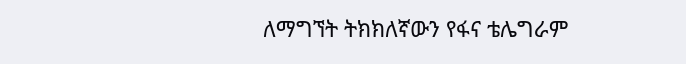ለማግኘት ትክክለኛውን የፋና ቴሌግራም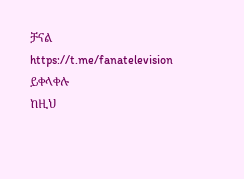ቻናል https://t.me/fanatelevision ይቀላቀሉ
ከዚህ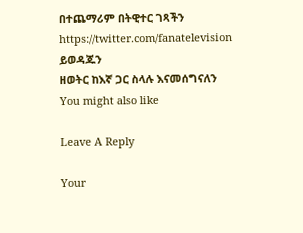በተጨማሪም በትዊተር ገጻችን https://twitter.com/fanatelevision ይወዳጁን
ዘወትር ከእኛ ጋር ስላሉ እናመሰግናለን
You might also like

Leave A Reply

Your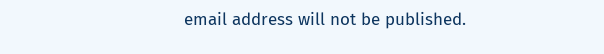email address will not be published.